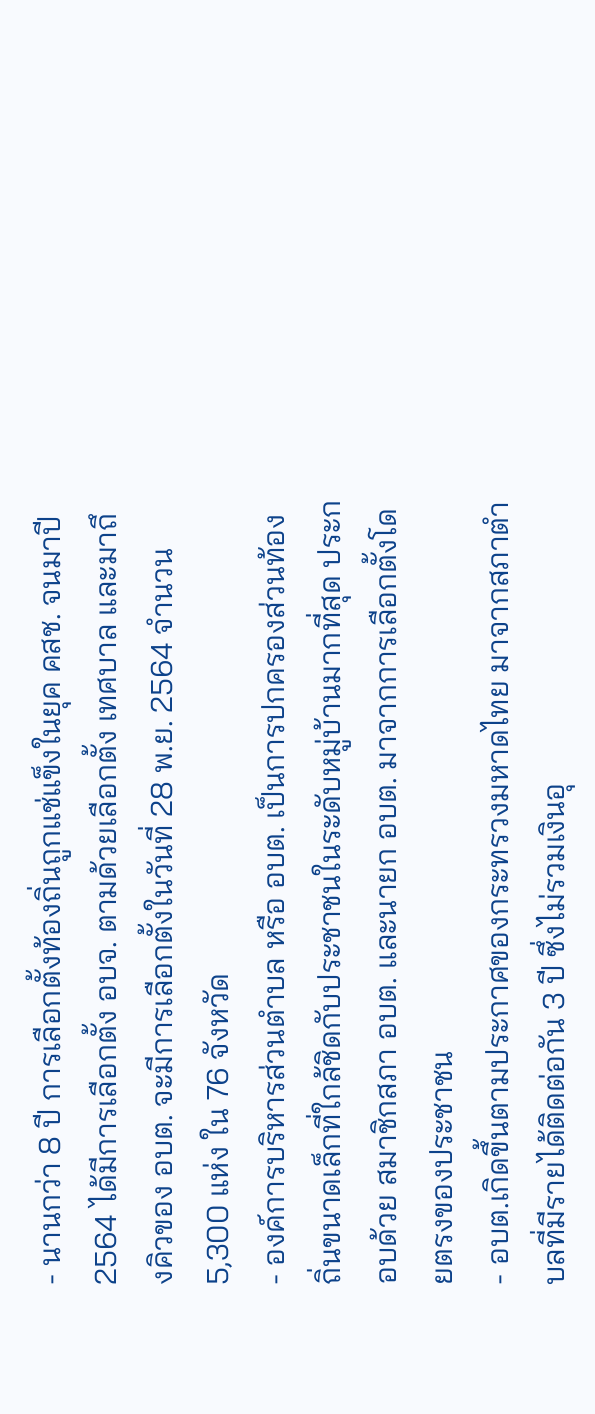- นานกว่า 8 ปี การเลือกตั้งท้องถิ่นถูกแช่แข็งในยุค คสช. จนมาปี 2564 ได้มีการเลือกตั้ง อบจ. ตามด้วยเลือกตั้ง เทศบาล และมาถึงคิวของ อบต. จะมีการเลือกตั้งในวันที่ 28 พ.ย. 2564 จำนวน 5,300 แห่ง ใน 76 จังหวัด
- องค์การบริหารส่วนตำบล หรือ อบต. เป็นการปกครองส่วนท้องถิ่นขนาดเล็กที่ใกล้ชิดกับประชาชนในระดับหมู่บ้านมากที่สุด ประกอบด้วย สมาชิกสภา อบต. และนายก อบต. มาจากการเลือกตั้งโดยตรงของประชาชน
- อบต.เกิดขึ้นตามประกาศของกระทรวงมหาดไทย มาจากสภาตำบลที่มีรายได้ติดต่อกัน 3 ปี ซึ่งไม่รวมเงินอุ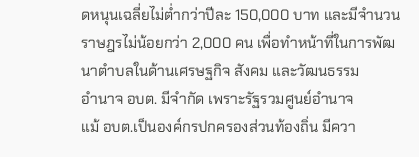ดหนุนเฉลี่ยไม่ต่ำกว่าปีละ 150,000 บาท และมีจำนวนราษฎรไม่น้อยกว่า 2,000 คน เพื่อทำหน้าที่ในการพัฒนาตำบลในด้านเศรษฐกิจ สังคม และวัฒนธรรม
อำนาจ อบต. มีจำกัด เพราะรัฐรวมศูนย์อำนาจ
แม้ อบต.เป็นองค์กรปกครองส่วนท้องถิ่น มีควา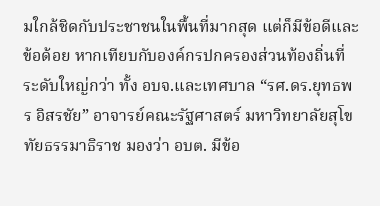มใกล้ชิดกับประชาชนในพื้นที่มากสุด แต่ก็มีข้อดีและข้อด้อย หากเทียบกับองค์กรปกครองส่วนท้องถิ่นที่ระดับใหญ่กว่า ทั้ง อบจ.และเทศบาล “รศ.ดร.ยุทธพร อิสรชัย” อาจารย์คณะรัฐศาสตร์ มหาวิทยาลัยสุโขทัยธรรมาธิราช มองว่า อบต. มีข้อ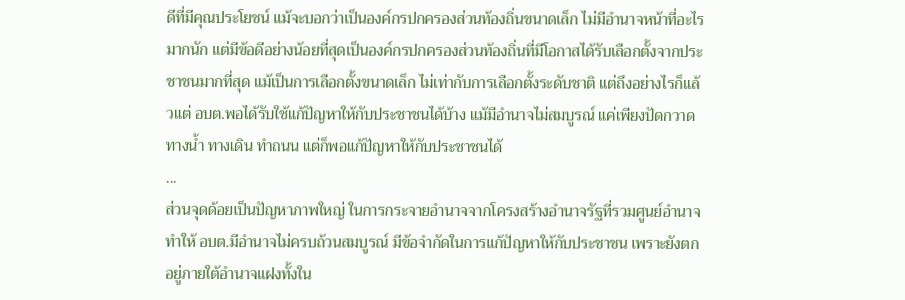ดีที่มีคุณประโยชน์ แม้จะบอกว่าเป็นองค์กรปกครองส่วนท้องถิ่นขนาดเล็ก ไม่มีอำนาจหน้าที่อะไรมากนัก แต่มีข้อดีอย่างน้อยที่สุดเป็นองค์กรปกครองส่วนท้องถิ่นที่มีโอกาสได้รับเลือกตั้งจากประชาชนมากที่สุด แม้เป็นการเลือกตั้งขนาดเล็ก ไม่เท่ากับการเลือกตั้งระดับชาติ แต่ถึงอย่างไรก็แล้วแต่ อบต.พอได้รับใช้แก้ปัญหาให้กับประชาชนได้บ้าง แม้มีอำนาจไม่สมบูรณ์ แค่เพียงปัดกวาดทางน้ำ ทางเดิน ทำถนน แต่ก็พอแก้ปัญหาให้กับประชาชนได้
...
ส่วนจุดด้อยเป็นปัญหาภาพใหญ่ ในการกระจายอำนาจจากโครงสร้างอำนาจรัฐที่รวมศูนย์อำนาจ ทำให้ อบต.มีอำนาจไม่ครบถ้วนสมบูรณ์ มีข้อจำกัดในการแก้ปัญหาให้กับประชาชน เพราะยังตกอยู่ภายใต้อำนาจแฝงทั้งใน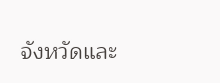จังหวัดและ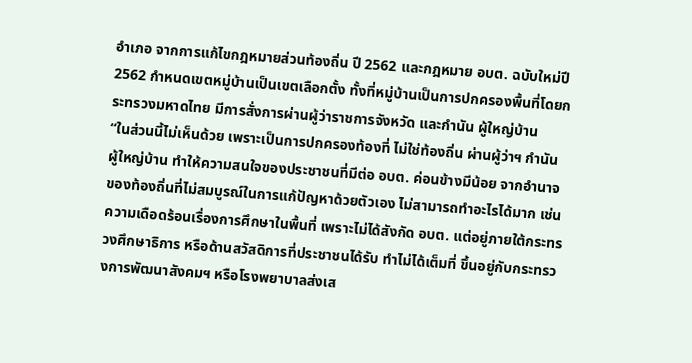อำเภอ จากการแก้ไขกฎหมายส่วนท้องถิ่น ปี 2562 และกฎหมาย อบต. ฉบับใหม่ปี 2562 กำหนดเขตหมู่บ้านเป็นเขตเลือกตั้ง ทั้งที่หมู่บ้านเป็นการปกครองพื้นที่โดยกระทรวงมหาดไทย มีการสั่งการผ่านผู้ว่าราชการจังหวัด และกำนัน ผู้ใหญ่บ้าน
“ในส่วนนี้ไม่เห็นด้วย เพราะเป็นการปกครองท้องที่ ไม่ใช่ท้องถิ่น ผ่านผู้ว่าฯ กำนัน ผู้ใหญ่บ้าน ทำให้ความสนใจของประชาชนที่มีต่อ อบต. ค่อนข้างมีน้อย จากอำนาจของท้องถิ่นที่ไม่สมบูรณ์ในการแก้ปัญหาด้วยตัวเอง ไม่สามารถทำอะไรได้มาก เช่น ความเดือดร้อนเรื่องการศึกษาในพื้นที่ เพราะไม่ได้สังกัด อบต. แต่อยู่ภายใต้กระทรวงศึกษาธิการ หรือด้านสวัสดิการที่ประชาชนได้รับ ทำไม่ได้เต็มที่ ขึ้นอยู่กับกระทรวงการพัฒนาสังคมฯ หรือโรงพยาบาลส่งเส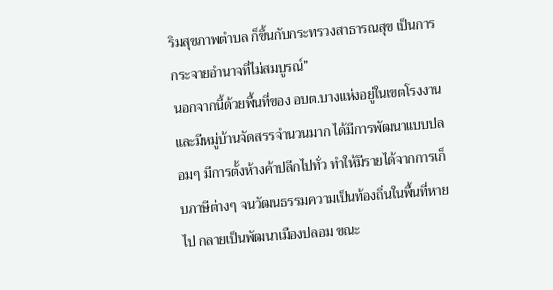ริมสุขภาพตำบล ก็ขึ้นกับกระทรวงสาธารณสุข เป็นการกระจายอำนาจที่ไม่สมบูรณ์”
นอกจากนี้ด้วยพื้นที่ของ อบต.บางแห่งอยู่ในเขตโรงงาน และมีหมู่บ้านจัดสรรจำนวนมาก ได้มีการพัฒนาแบบปลอมๆ มีการตั้งห้างค้าปลีกไปทั่ว ทำให้มีรายได้จากการเก็บภาษีต่างๆ จนวัฒนธรรมความเป็นท้องถิ่นในพื้นที่หายไป กลายเป็นพัฒนาเมืองปลอม ขณะ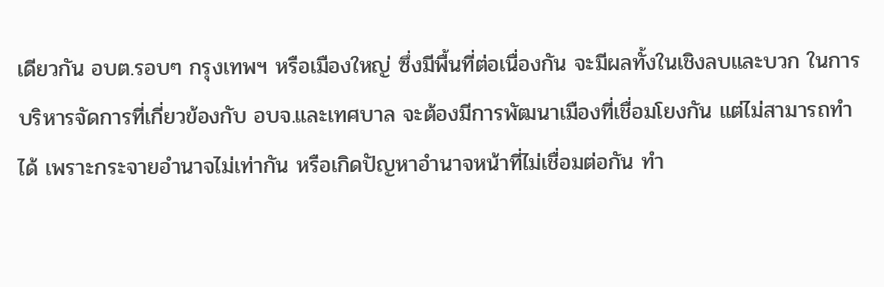เดียวกัน อบต.รอบๆ กรุงเทพฯ หรือเมืองใหญ่ ซึ่งมีพื้นที่ต่อเนื่องกัน จะมีผลทั้งในเชิงลบและบวก ในการบริหารจัดการที่เกี่ยวข้องกับ อบจ.และเทศบาล จะต้องมีการพัฒนาเมืองที่เชื่อมโยงกัน แต่ไม่สามารถทำได้ เพราะกระจายอำนาจไม่เท่ากัน หรือเกิดปัญหาอำนาจหน้าที่ไม่เชื่อมต่อกัน ทำ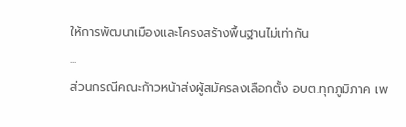ให้การพัฒนาเมืองและโครงสร้างพื้นฐานไม่เท่ากัน
...
ส่วนกรณีคณะก้าวหน้าส่งผู้สมัครลงเลือกตั้ง อบต.ทุกภูมิภาค เพ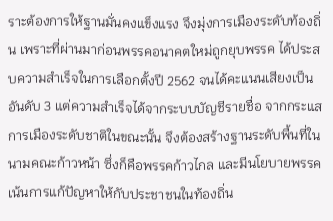ราะต้องการให้ฐานมั่นคงแข็งแรง จึงมุ่งการเมืองระดับท้องถิ่น เพราะที่ผ่านมาก่อนพรรคอนาคตใหม่ถูกยุบพรรค ได้ประสบความสำเร็จในการเลือกตั้งปี 2562 จนได้คะแนนเสียงเป็นอันดับ 3 แต่ความสำเร็จได้จากระบบบัญชีรายชื่อ จากกระแสการเมืองระดับชาติในขณะนั้น จึงต้องสร้างฐานระดับพื้นที่ในนามคณะก้าวหน้า ซึ่งก็คือพรรคก้าวไกล และมีนโยบายพรรคเน้นการแก้ปัญหาให้กับประชาชนในท้องถิ่น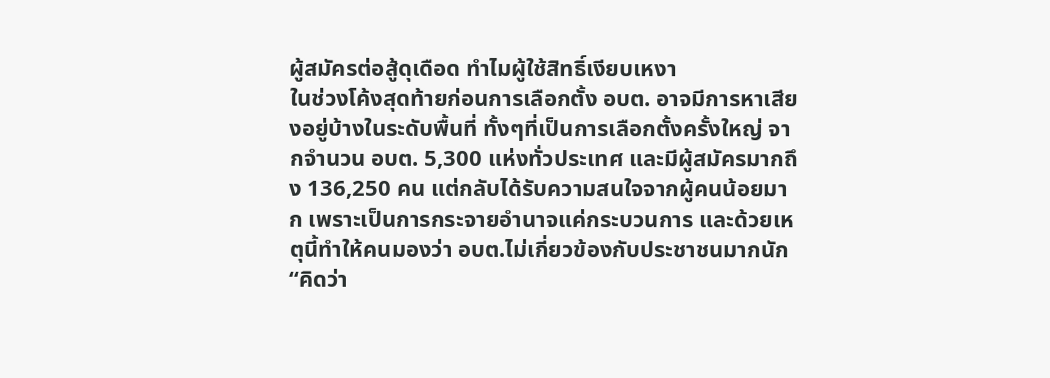ผู้สมัครต่อสู้ดุเดือด ทำไมผู้ใช้สิทธิ์เงียบเหงา
ในช่วงโค้งสุดท้ายก่อนการเลือกตั้ง อบต. อาจมีการหาเสียงอยู่บ้างในระดับพื้นที่ ทั้งๆที่เป็นการเลือกตั้งครั้งใหญ่ จากจำนวน อบต. 5,300 แห่งทั่วประเทศ และมีผู้สมัครมากถึง 136,250 คน แต่กลับได้รับความสนใจจากผู้คนน้อยมาก เพราะเป็นการกระจายอำนาจแค่กระบวนการ และด้วยเหตุนี้ทำให้คนมองว่า อบต.ไม่เกี่ยวข้องกับประชาชนมากนัก
“คิดว่า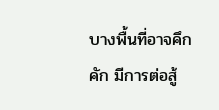บางพื้นที่อาจคึกคัก มีการต่อสู้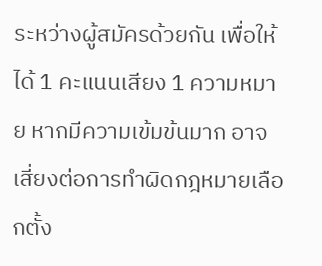ระหว่างผู้สมัครด้วยกัน เพื่อให้ได้ 1 คะแนนเสียง 1 ความหมาย หากมีความเข้มข้นมาก อาจเสี่ยงต่อการทำผิดกฎหมายเลือกตั้ง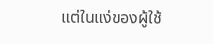แต่ในแง่ของผู้ใช้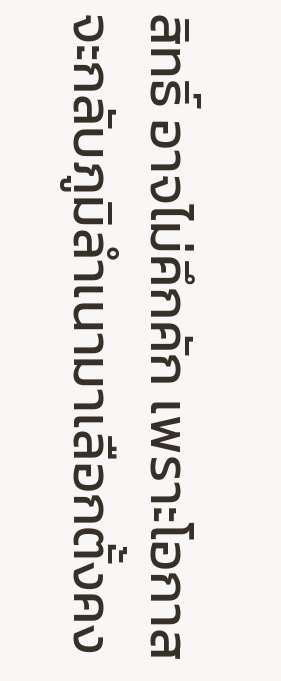สิทธิ์ อาจไม่คึกคัก เพราะโอกาสจะกลับภูมิลำเนามาเลือกตั้งคง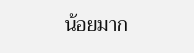น้อยมาก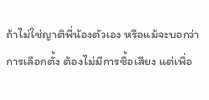ถ้าไม่ใช่ญาติพี่น้องตัวเอง หรือแม้จะบอกว่าการเลือกตั้ง ต้องไม่มีการซื้อเสียง แต่เพื่อ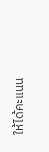ให้ได้คะแนน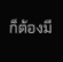ก็ต้องมี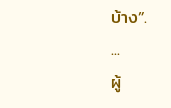บ้าง”.
...
ผู้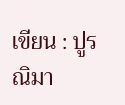เขียน : ปูรณิมา